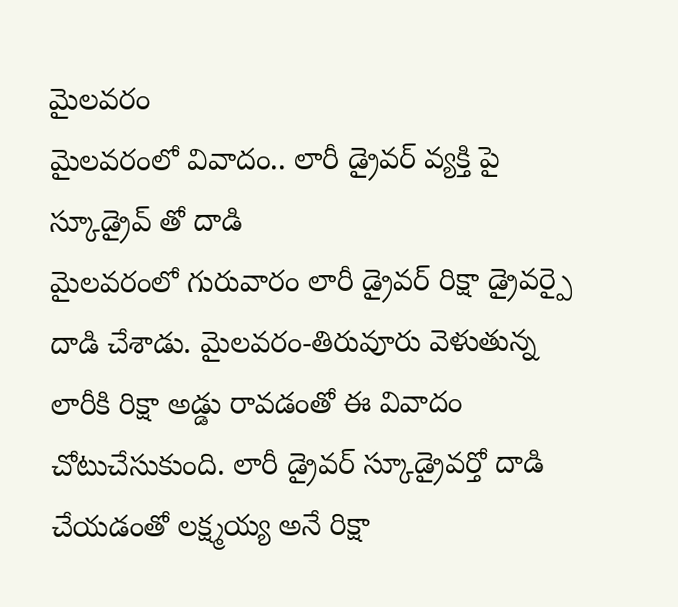మైలవరం
మైలవరంలో వివాదం.. లారీ డ్రైవర్ వ్యక్తి పై స్కూడ్రైవ్ తో దాడి
మైలవరంలో గురువారం లారీ డ్రైవర్ రిక్షా డ్రైవర్పై దాడి చేశాడు. మైలవరం-తిరువూరు వెళుతున్న లారీకి రిక్షా అడ్డు రావడంతో ఈ వివాదం చోటుచేసుకుంది. లారీ డ్రైవర్ స్కూడ్రైవర్తో దాడి చేయడంతో లక్ష్మయ్య అనే రిక్షా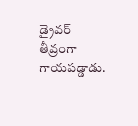డ్రైవర్ తీవ్రంగా గాయపడ్డాడు.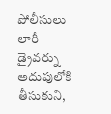పోలీసులు లారీ డ్రైవర్ను అదుపులోకి తీసుకుని,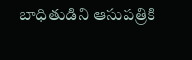బాధితుడిని ఆసుపత్రికి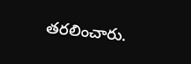తరలించారు.